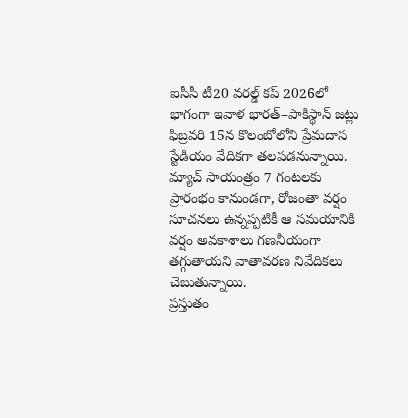ఐసీసీ టీ20 వరల్డ్ కప్ 2026లో భాగంగా ఇవాళ భారత్–పాకిస్థాన్ జట్లు ఫిబ్రవరి 15న కొలంబోలోని ప్రేమదాస స్టేడియం వేదికగా తలపడనున్నాయి. మ్యాచ్ సాయంత్రం 7 గంటలకు ప్రారంభం కానుండగా, రోజంతా వర్షం సూచనలు ఉన్నప్పటికీ ఆ సమయానికి వర్షం అవకాశాలు గణనీయంగా తగ్గుతాయని వాతావరణ నివేదికలు చెబుతున్నాయి.
ప్రస్తుతం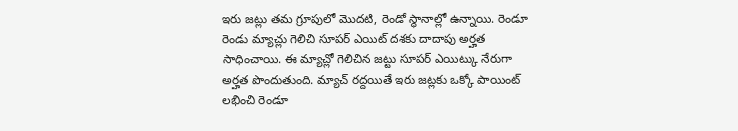ఇరు జట్లు తమ గ్రూపులో మొదటి, రెండో స్థానాల్లో ఉన్నాయి. రెండూ రెండు మ్యాచ్లు గెలిచి సూపర్ ఎయిట్ దశకు దాదాపు అర్హత సాధించాయి. ఈ మ్యాచ్లో గెలిచిన జట్టు సూపర్ ఎయిట్కు నేరుగా అర్హత పొందుతుంది. మ్యాచ్ రద్దయితే ఇరు జట్లకు ఒక్కో పాయింట్ లభించి రెండూ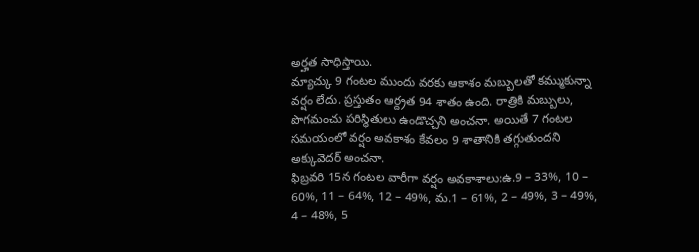అర్హత సాధిస్తాయి.
మ్యాచ్కు 9 గంటల ముందు వరకు ఆకాశం మబ్బులతో కమ్ముకున్నా వర్షం లేదు. ప్రస్తుతం ఆర్ద్రత 94 శాతం ఉంది. రాత్రికి మబ్బులు, పొగమంచు పరిస్థితులు ఉండొచ్చని అంచనా. అయితే 7 గంటల సమయంలో వర్షం అవకాశం కేవలం 9 శాతానికి తగ్గుతుందని అక్కువెదర్ అంచనా.
ఫిబ్రవరి 15న గంటల వారీగా వర్షం అవకాశాలు:ఉ.9 – 33%, 10 – 60%, 11 – 64%, 12 – 49%, మ.1 – 61%, 2 – 49%, 3 – 49%, 4 – 48%, 5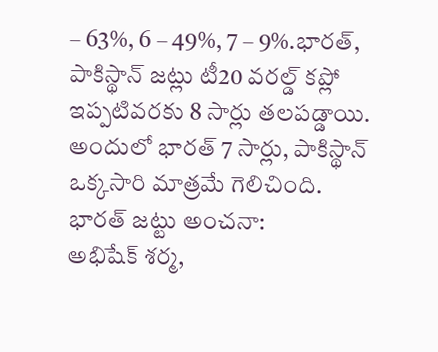– 63%, 6 – 49%, 7 – 9%.భారత్, పాకిస్థాన్ జట్లు టీ20 వరల్డ్ కప్లో ఇప్పటివరకు 8 సార్లు తలపడ్డాయి. అందులో భారత్ 7 సార్లు, పాకిస్థాన్ ఒక్కసారి మాత్రమే గెలిచింది.
భారత్ జట్టు అంచనా:
అభిషేక్ శర్మ,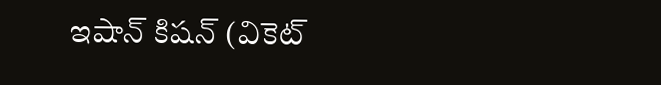ఇషాన్ కిషన్ (వికెట్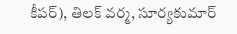కీపర్), తిలక్ వర్మ, సూర్యకుమార్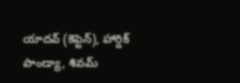యాదవ్ (కెప్టెన్), హార్దిక్ పాండ్యా, శివమ్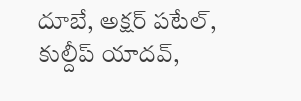దూబే, అక్షర్ పటేల్, కుల్దీప్ యాదవ్,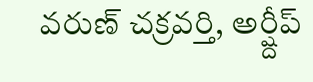వరుణ్ చక్రవర్తి, అర్ష్దీప్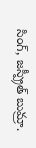సింగ్, జస్ప్రీత్ బుమ్రా.